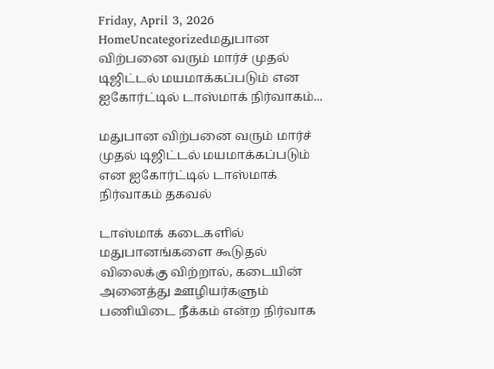Friday, April 3, 2026
HomeUncategorizedமதுபான விற்பனை வரும் மார்ச் முதல் டிஜிட்டல் மயமாக்கப்படும் என ஐகோர்ட்டில் டாஸ்மாக் நிர்வாகம்...

மதுபான விற்பனை வரும் மார்ச் முதல் டிஜிட்டல் மயமாக்கப்படும் என ஐகோர்ட்டில் டாஸ்மாக் நிர்வாகம் தகவல்

டாஸ்மாக் கடைகளில் மதுபானங்களை கூடுதல் விலைக்கு விற்றால், கடையின் அனைத்து ஊழியர்களும் பணியிடை நீக்கம் என்ற நிர்வாக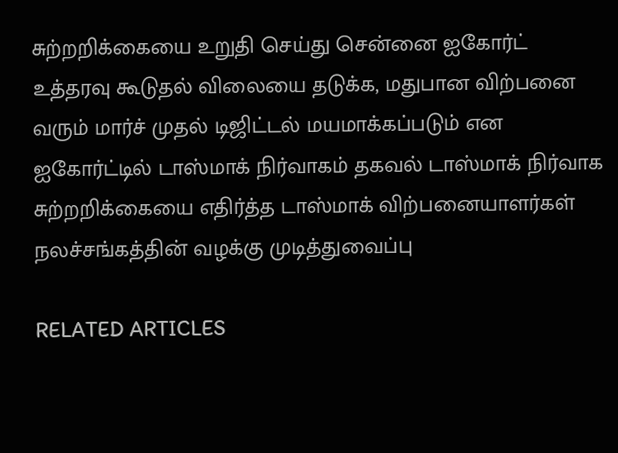சுற்றறிக்கையை உறுதி செய்து சென்னை ஐகோர்ட் உத்தரவு கூடுதல் விலையை தடுக்க, மதுபான விற்பனை வரும் மார்ச் முதல் டிஜிட்டல் மயமாக்கப்படும் என ஐகோர்ட்டில் டாஸ்மாக் நிர்வாகம் தகவல் டாஸ்மாக் நிர்வாக சுற்றறிக்கையை எதிர்த்த டாஸ்மாக் விற்பனையாளர்கள் நலச்சங்கத்தின் வழக்கு முடித்துவைப்பு

RELATED ARTICLES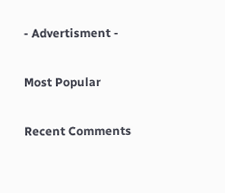- Advertisment -

Most Popular

Recent Comments